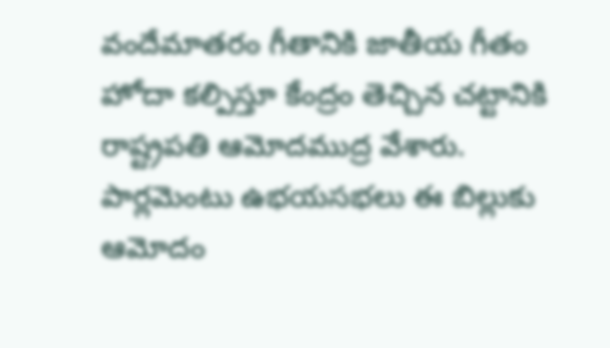వందేమాతరం గీతానికి జాతీయ గీతం హోదా కల్పిస్తూ కేంద్రం తెచ్చిన చట్టానికి రాష్ట్రపతి ఆమోదముద్ర వేశారు. పార్లమెంటు ఉభయసభలు ఈ బిల్లుకు ఆమోదం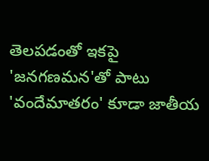తెలపడంతో ఇకపై 'జనగణమన'తో పాటు 'వందేమాతరం' కూడా జాతీయ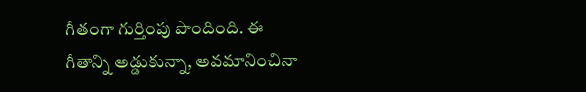గీతంగా గుర్తింపు పొందింది. ఈ గీతాన్ని అడ్డుకున్నా, అవమానించినా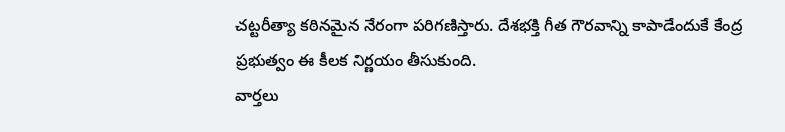చట్టరీత్యా కఠినమైన నేరంగా పరిగణిస్తారు. దేశభక్తి గీత గౌరవాన్ని కాపాడేందుకే కేంద్ర ప్రభుత్వం ఈ కీలక నిర్ణయం తీసుకుంది.
వార్తలు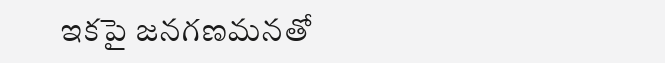ఇకపై జనగణమనతో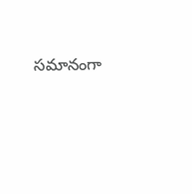సమానంగా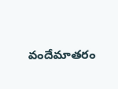వందేమాతరం